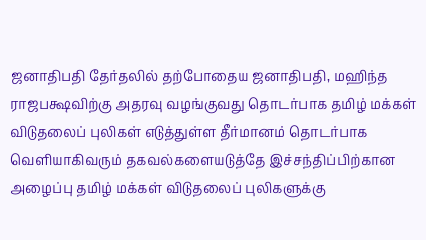ஜனாதிபதி தேர்தலில் தற்போதைய ஜனாதிபதி, மஹிந்த ராஜபக்ஷவிற்கு அதரவு வழங்குவது தொடர்பாக தமிழ் மக்கள் விடுதலைப் புலிகள் எடுத்துள்ள தீர்மானம் தொடர்பாக வெளியாகிவரும் தகவல்களையடுத்தே இச்சந்திப்பிற்கான அழைப்பு தமிழ் மக்கள் விடுதலைப் புலிகளுக்கு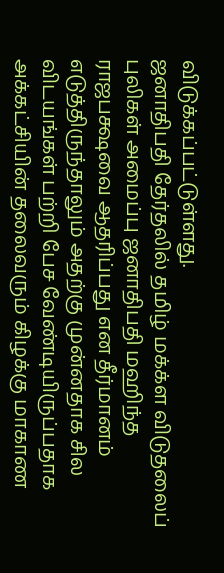விடுக்கப்பட்டுள்ளது.
ஜனாதிபதி தேர்தலில் தமிழ் மக்க்ள விடுதலைப் புலிகள் அமைப்பு ஜனாதிபதி மஹிந்த ராஜபக்ஷவை ஆதரிப்பது என தீர்மானம் எடுத்திருந்தாலும் அதற்கு முன்னதாக சில விடயங்கள் பற்றி பேச வேண்டியிருப்பதாக அக்கட்சியின் தலைவரும் கிழக்கு மாகாண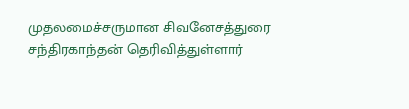முதலமைச்சருமான சிவனேசத்துரை சந்திரகாந்தன் தெரிவித்துள்ளார்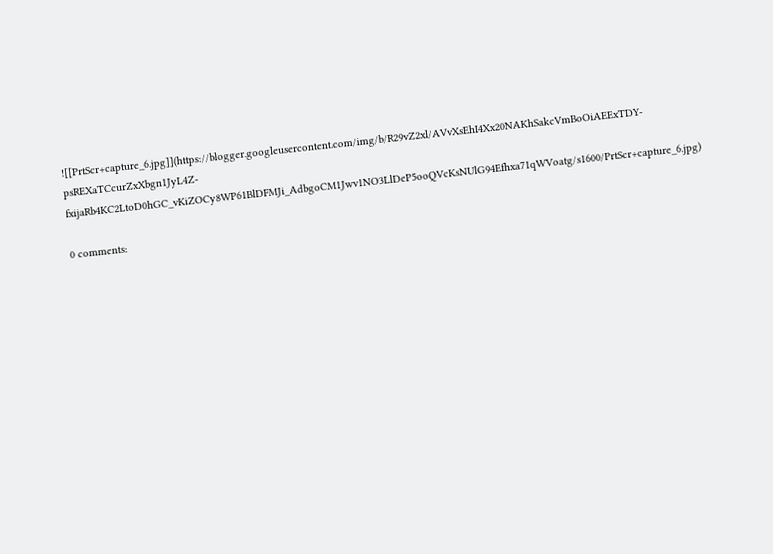![[PrtScr+capture_6.jpg]](https://blogger.googleusercontent.com/img/b/R29vZ2xl/AVvXsEhI4Xx20NAKhSakcVmBoOiAEExTDY-psREXaTCcurZxXbgn1JyL4Z-fxijaRb4KC2LtoD0hGC_vKiZOCy8WP61BlDFMJi_AdbgoCM1Jwv1NO3LlDeP5ooQVcKsNUlG94Efhxa71qWVoatg/s1600/PrtScr+capture_6.jpg)

0 comments: